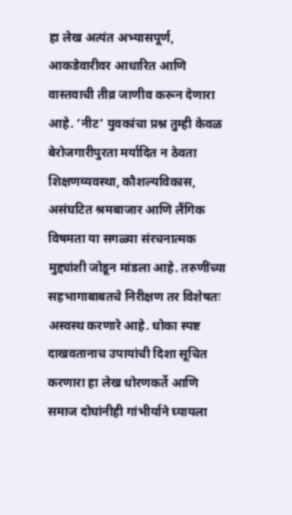हा लेख अत्यंत अभ्यासपूर्ण, आकडेवारीवर आधारित आणि वास्तवाची तीव्र जाणीव करून देणारा आहे. ‘नीट’ युवकांचा प्रश्न तुम्ही केवळ बेरोजगारीपुरता मर्यादित न ठेवता शिक्षणव्यवस्था, कौशल्यविकास, असंघटित श्रमबाजार आणि लैंगिक विषमता या सगळ्या संरचनात्मक मुद्द्यांशी जोडून मांडला आहे. तरुणींच्या सहभागाबाबतचे निरीक्षण तर विशेषतः अस्वस्थ करणारे आहे. धोका स्पष्ट दाखवतानाच उपायांची दिशा सूचित करणारा हा लेख धोरणकर्ते आणि समाज दोघांनीही गांभीर्याने घ्यायला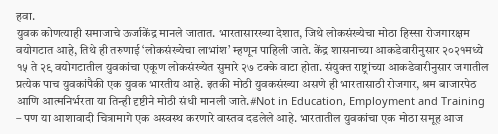हवा.
युवक कोणत्याही समाजाचे ऊर्जाकेंद्र मानले जातात. भारतासारख्या देशात, जिथे लोकसंख्येचा मोठा हिस्सा रोजगारक्षम वयोगटात आहे, तिथे ही तरुणाई ‘लोकसंख्येचा लाभांश’ म्हणून पाहिली जाते. केंद्र शासनाच्या आकडेवारीनुसार २०२१मध्ये १५ ते २९ वयोगटातील युवकांचा एकूण लोकसंख्येत सुमारे २७ टक्के वाटा होता. संयुक्त राष्ट्रांच्या आकडेवारीनुसार जगातील प्रत्येक पाच युवकांपैकी एक युवक भारतीय आहे. इतकी मोठी युवकसंख्या असणे ही भारतासाठी रोजगार, श्रम बाजारपेठ आणि आत्मनिर्भरता या तिन्ही दृष्टीने मोठी संधी मानली जाते.#Not in Education, Employment and Training
– पण या आशावादी चित्रामागे एक अस्वस्थ करणारे वास्तव दडलेले आहे. भारतातील युवकांचा एक मोठा समूह आज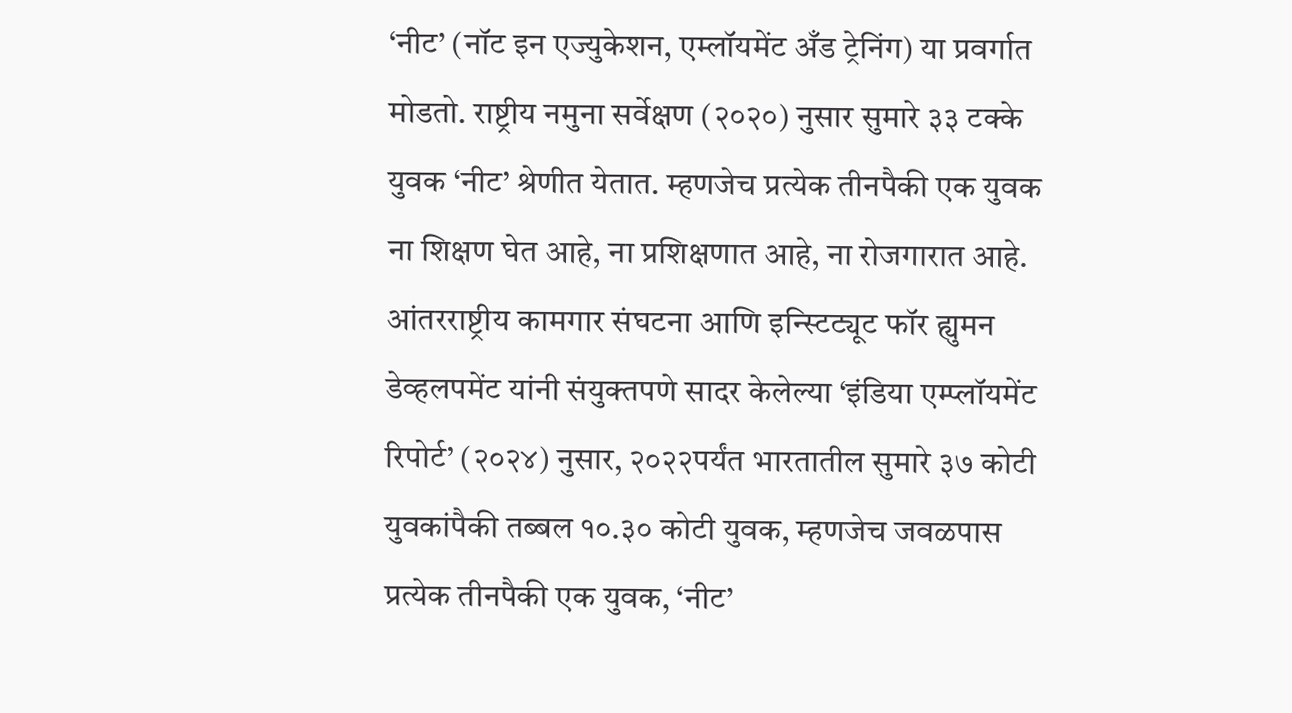‘नीट’ (नॉट इन एज्युकेशन, एम्लॉयमेंट अँड ट्रेनिंग) या प्रवर्गात मोडतो. राष्ट्रीय नमुना सर्वेक्षण (२०२०) नुसार सुमारे ३३ टक्के युवक ‘नीट’ श्रेणीत येतात. म्हणजेच प्रत्येक तीनपैकी एक युवक ना शिक्षण घेत आहे, ना प्रशिक्षणात आहे, ना रोजगारात आहे. आंतरराष्ट्रीय कामगार संघटना आणि इन्स्टिट्यूट फॉर ह्युमन डेव्हलपमेंट यांनी संयुक्तपणे सादर केलेल्या ‘इंडिया एम्प्लॉयमेंट रिपोर्ट’ (२०२४) नुसार, २०२२पर्यंत भारतातील सुमारे ३७ कोटी युवकांपैकी तब्बल १०.३० कोटी युवक, म्हणजेच जवळपास प्रत्येक तीनपैकी एक युवक, ‘नीट’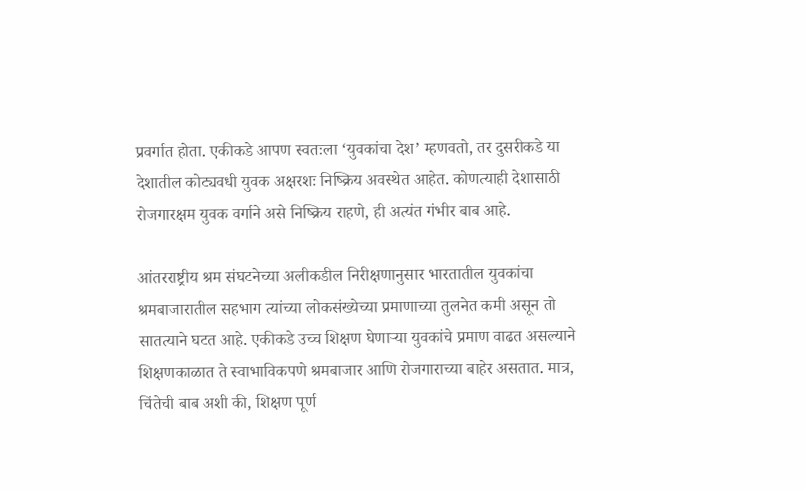प्रवर्गात होता. एकीकडे आपण स्वतःला ‘युवकांचा देश’ म्हणवतो, तर दुसरीकडे या देशातील कोट्यवधी युवक अक्षरशः निष्क्रिय अवस्थेत आहेत. कोणत्याही देशासाठी रोजगारक्षम युवक वर्गाने असे निष्क्रिय राहणे, ही अत्यंत गंभीर बाब आहे.

आंतरराष्ट्रीय श्रम संघटनेच्या अलीकडील निरीक्षणानुसार भारतातील युवकांचा श्रमबाजारातील सहभाग त्यांच्या लोकसंख्येच्या प्रमाणाच्या तुलनेत कमी असून तो सातत्याने घटत आहे. एकीकडे उच्च शिक्षण घेणाऱ्या युवकांचे प्रमाण वाढत असल्याने शिक्षणकाळात ते स्वाभाविकपणे श्रमबाजार आणि रोजगाराच्या बाहेर असतात. मात्र, चिंतेची बाब अशी की, शिक्षण पूर्ण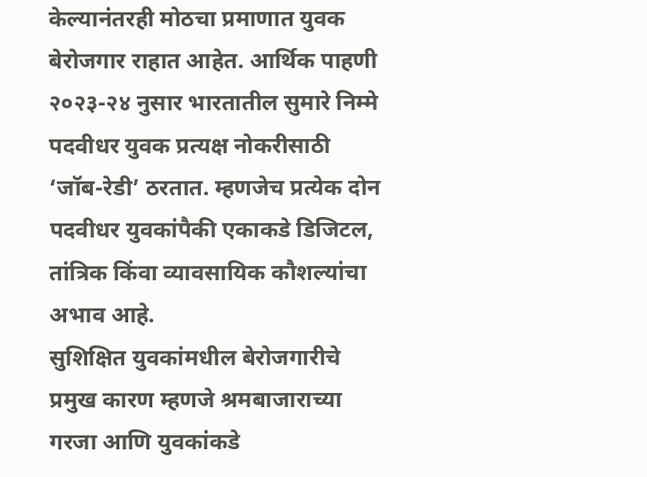केल्यानंतरही मोठचा प्रमाणात युवक बेरोजगार राहात आहेत. आर्थिक पाहणी २०२३-२४ नुसार भारतातील सुमारे निम्मे पदवीधर युवक प्रत्यक्ष नोकरीसाठी ‘जॉब-रेडी’ ठरतात. म्हणजेच प्रत्येक दोन पदवीधर युवकांपैकी एकाकडे डिजिटल, तांत्रिक किंवा व्यावसायिक कौशल्यांचा अभाव आहे.
सुशिक्षित युवकांमधील बेरोजगारीचे प्रमुख कारण म्हणजे श्रमबाजाराच्या गरजा आणि युवकांकडे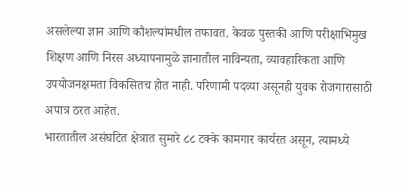असलेल्या ज्ञान आणि कौशल्यांमधील तफावत. केवळ पुस्तकी आणि परीक्षाभिमुख शिक्षण आणि निरस अध्यापनामुळे ज्ञानातील नाविन्यता, व्यावहारिकता आणि उपयोजनक्षमता विकसितच होत नाही. परिणामी पदव्या असूनही युवक रोजगारासाठी अपात्र ठरत आहेत.
भारतातील असंघटित क्षेत्रात सुमारे ८८ टक्के कामगार कार्यरत असून, त्यामध्ये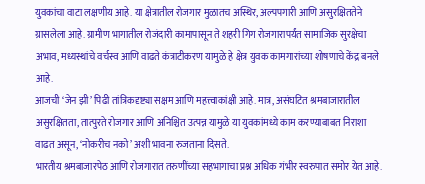युवकांचा वाटा लक्षणीय आहे. या क्षेत्रातील रोजगार मुळातच अस्थिर, अल्पपगारी आणि असुरक्षिततेने ग्रासलेला आहे. ग्रामीण भागातील रोजंदारी कामापासून ते शहरी गिग रोजगारापर्यंत सामाजिक सुरक्षेचा अभाव, मध्यस्थांचे वर्चस्व आणि वाढते कंत्राटीकरण यामुळे हे क्षेत्र युवक कामगारांच्या शोषणाचे केंद्र बनले आहे.
आजची ‘जेन झी’ पिढी तांत्रिकदृष्ट्या सक्षम आणि महत्त्वाकांक्षी आहे. मात्र, असंघटित श्रमबाजारातील असुरक्षितता, तात्पुरते रोजगार आणि अनिश्चित उत्पन्न यामुळे या युवकांमध्ये काम करण्याबाबत निराशा वाढत असून, ‘नोकरीच नको’ अशी भावना रुजताना दिसते.
भारतीय श्रमबाजारपेठ आणि रोजगारात तरुणींच्या सहभागाचा प्रश्न अधिक गंभीर स्वरुपात समोर येत आहे.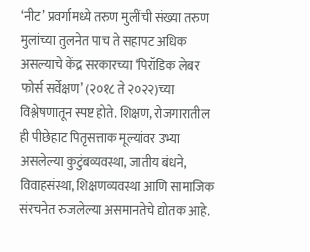‘नीट’ प्रवर्गामध्ये तरुण मुलींची संख्या तरुण मुलांच्या तुलनेत पाच ते सहापट अधिक असल्याचे केंद्र सरकारच्या ‘पिरॉडिक लेबर फोर्स सर्वेक्षण’ (२०१८ ते २०२२)च्या विश्लेषणातून स्पष्ट होते. शिक्षण, रोजगारातील ही पीछेहाट पितृसत्ताक मूल्यांवर उभ्या असलेल्या कुटुंबव्यवस्था, जातीय बंधने, विवाहसंस्था, शिक्षणव्यवस्था आणि सामाजिक संरचनेत रुजलेल्या असमानतेचे द्योतक आहे.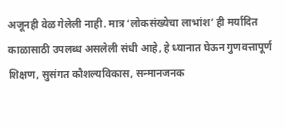अजूनही वेळ गेलेली नाही. मात्र ‘लोकसंख्येचा लाभांश’ ही मर्यादित काळासाठी उपलब्ध असलेली संधी आहे, हे ध्यानात घेऊन गुणवत्तापूर्ण शिक्षण, सुसंगत कौशल्यविकास, सन्मानजनक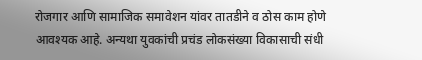रोजगार आणि सामाजिक समावेशन यांवर तातडीने व ठोस काम होणे आवश्यक आहे. अन्यथा युवकांची प्रचंड लोकसंख्या विकासाची संधी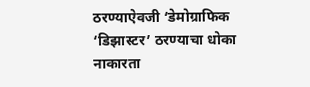ठरण्याऐवजी ‘डेमोग्राफिक ‘डिझास्टर’ ठरण्याचा धोका नाकारता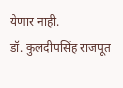येणार नाही.
डॉ. कुलदीपसिंह राजपूत